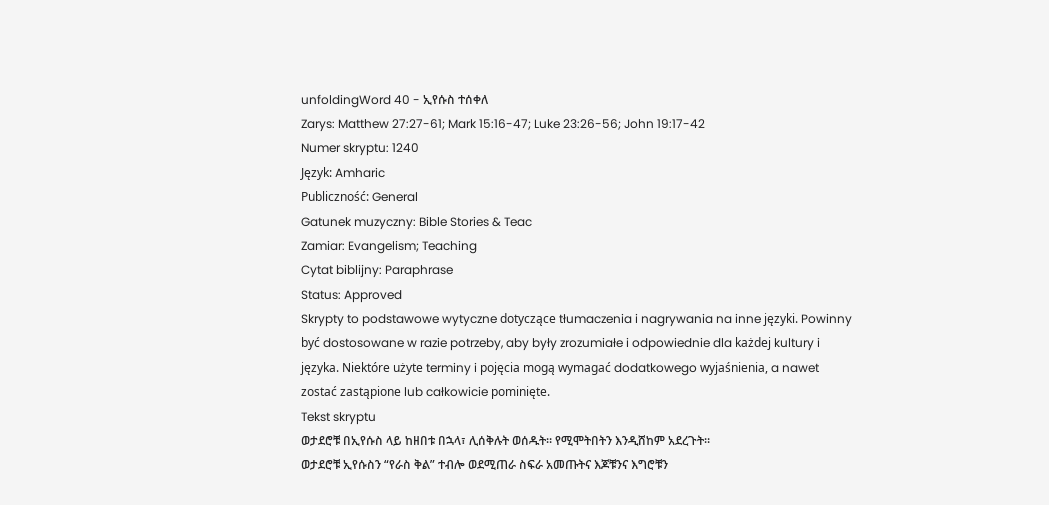unfoldingWord 40 - ኢየሱስ ተሰቀለ
Zarys: Matthew 27:27-61; Mark 15:16-47; Luke 23:26-56; John 19:17-42
Numer skryptu: 1240
Język: Amharic
Publiczność: General
Gatunek muzyczny: Bible Stories & Teac
Zamiar: Evangelism; Teaching
Cytat biblijny: Paraphrase
Status: Approved
Skrypty to podstawowe wytyczne dotyczące tłumaczenia i nagrywania na inne języki. Powinny być dostosowane w razie potrzeby, aby były zrozumiałe i odpowiednie dla każdej kultury i języka. Niektóre użyte terminy i pojęcia mogą wymagać dodatkowego wyjaśnienia, a nawet zostać zastąpione lub całkowicie pominięte.
Tekst skryptu
ወታደሮቹ በኢየሱስ ላይ ከዘበቱ በኋላ፣ ሊሰቅሉት ወሰዱት። የሚሞትበትን እንዲሸከም አደረጉት።
ወታደሮቹ ኢየሱስን “የራስ ቅል” ተብሎ ወደሚጠራ ስፍራ አመጡትና እጆቹንና እግሮቹን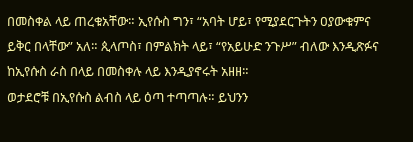በመስቀል ላይ ጠረቁአቸው። ኢየሱስ ግን፣ “አባት ሆይ፣ የሚያደርጉትን ዐያውቁምና ይቅር በላቸው” አለ። ጲላጦስ፣ በምልክት ላይ፣ “የአይሁድ ንጉሥ” ብለው እንዲጽፉና ከኢየሱስ ራስ በላይ በመስቀሉ ላይ እንዲያኖሩት አዘዘ።
ወታደሮቹ በኢየሱስ ልብስ ላይ ዕጣ ተጣጣሉ። ይህንን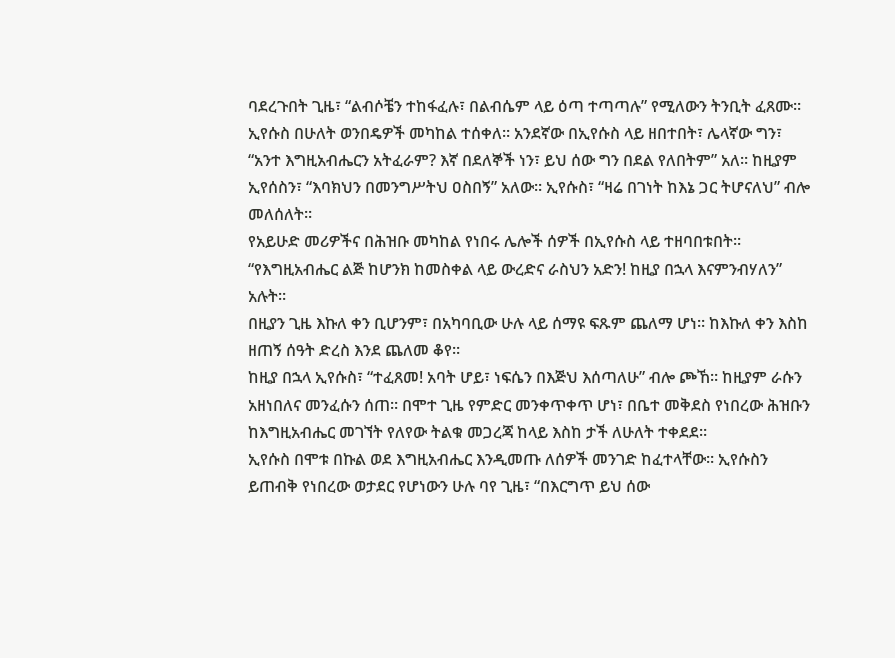ባደረጉበት ጊዜ፣ “ልብሶቼን ተከፋፈሉ፣ በልብሴም ላይ ዕጣ ተጣጣሉ” የሚለውን ትንቢት ፈጸሙ።
ኢየሱስ በሁለት ወንበዴዎች መካከል ተሰቀለ። አንደኛው በኢየሱስ ላይ ዘበተበት፣ ሌላኛው ግን፣ “አንተ እግዚአብሔርን አትፈራም? እኛ በደለኞች ነን፣ ይህ ሰው ግን በደል የለበትም” አለ። ከዚያም ኢየሰስን፣ “እባክህን በመንግሥትህ ዐስበኝ” አለው። ኢየሱስ፣ “ዛሬ በገነት ከእኔ ጋር ትሆናለህ” ብሎ መለሰለት።
የአይሁድ መሪዎችና በሕዝቡ መካከል የነበሩ ሌሎች ሰዎች በኢየሱስ ላይ ተዘባበቱበት። “የእግዚአብሔር ልጅ ከሆንክ ከመስቀል ላይ ውረድና ራስህን አድን! ከዚያ በኋላ እናምንብሃለን” አሉት።
በዚያን ጊዜ እኩለ ቀን ቢሆንም፣ በአካባቢው ሁሉ ላይ ሰማዩ ፍጹም ጨለማ ሆነ። ከእኩለ ቀን እስከ ዘጠኝ ሰዓት ድረስ እንደ ጨለመ ቆየ።
ከዚያ በኋላ ኢየሱስ፣ “ተፈጸመ! አባት ሆይ፣ ነፍሴን በእጅህ እሰጣለሁ” ብሎ ጮኸ። ከዚያም ራሱን አዘነበለና መንፈሱን ሰጠ። በሞተ ጊዜ የምድር መንቀጥቀጥ ሆነ፣ በቤተ መቅደስ የነበረው ሕዝቡን ከእግዚአብሔር መገኘት የለየው ትልቁ መጋረጃ ከላይ እስከ ታች ለሁለት ተቀደደ።
ኢየሱስ በሞቱ በኩል ወደ እግዚአብሔር እንዲመጡ ለሰዎች መንገድ ከፈተላቸው። ኢየሱስን ይጠብቅ የነበረው ወታደር የሆነውን ሁሉ ባየ ጊዜ፣ “በእርግጥ ይህ ሰው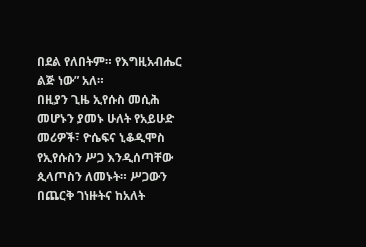በደል የለበትም። የእግዚአብሔር ልጅ ነው” አለ።
በዚያን ጊዜ ኢየሱስ መሲሕ መሆኑን ያመኑ ሁለት የአይሁድ መሪዎች፣ ዮሴፍና ኒቆዲሞስ የኢየሱስን ሥጋ እንዲሰጣቸው ጲላጦስን ለመኑት። ሥጋውን በጨርቅ ገነዙትና ከአለት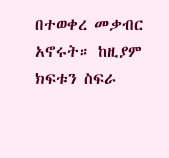በተወቀረ መቃብር አኖሩት። ከዚያም ክፍቱን ስፍራ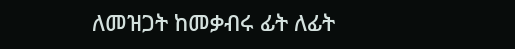ለመዝጋት ከመቃብሩ ፊት ለፊት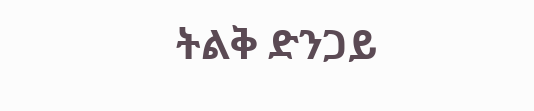ትልቅ ድንጋይ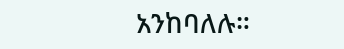አንከባለሉ።